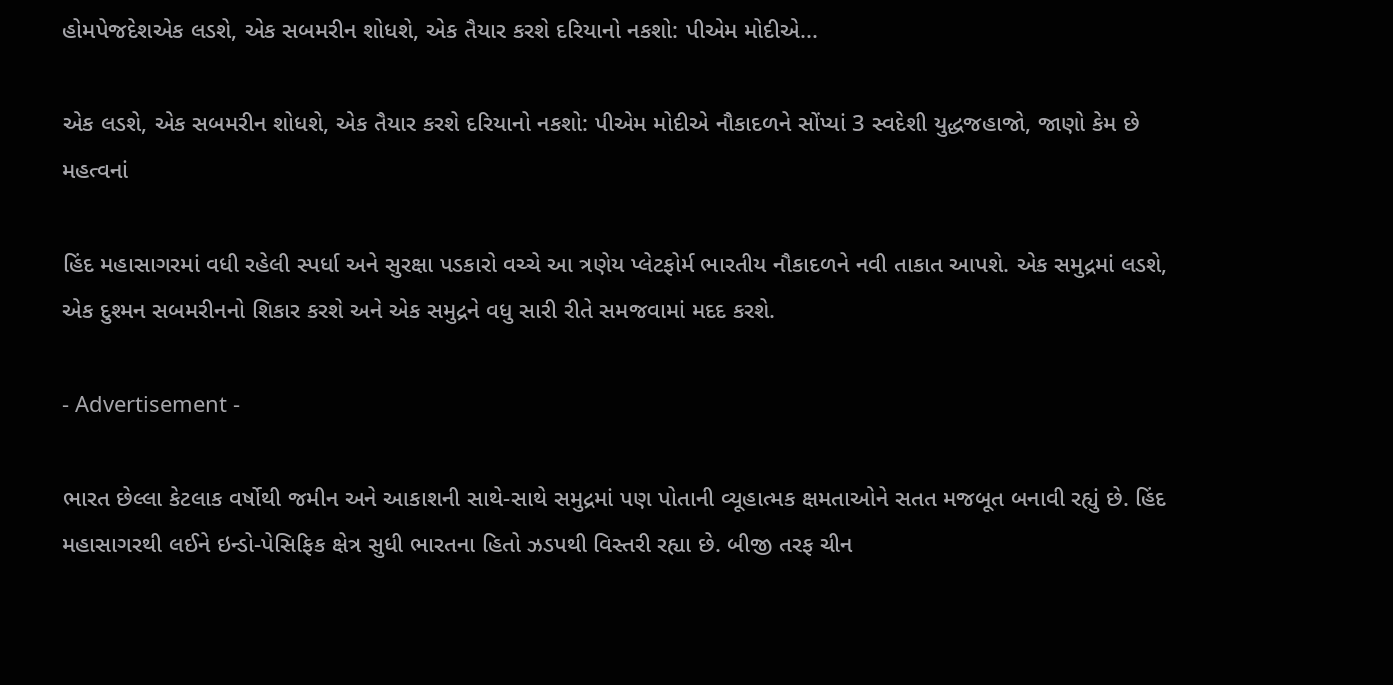હોમપેજદેશએક લડશે, એક સબમરીન શોધશે, એક તૈયાર કરશે દરિયાનો નકશો: પીએમ મોદીએ...

એક લડશે, એક સબમરીન શોધશે, એક તૈયાર કરશે દરિયાનો નકશો: પીએમ મોદીએ નૌકાદળને સોંપ્યાં 3 સ્વદેશી યુદ્ધજહાજો, જાણો કેમ છે મહત્વનાં

હિંદ મહાસાગરમાં વધી રહેલી સ્પર્ધા અને સુરક્ષા પડકારો વચ્ચે આ ત્રણેય પ્લેટફોર્મ ભારતીય નૌકાદળને નવી તાકાત આપશે. એક સમુદ્રમાં લડશે, એક દુશ્મન સબમરીનનો શિકાર કરશે અને એક સમુદ્રને વધુ સારી રીતે સમજવામાં મદદ કરશે.

- Advertisement -

ભારત છેલ્લા કેટલાક વર્ષોથી જમીન અને આકાશની સાથે-સાથે સમુદ્રમાં પણ પોતાની વ્યૂહાત્મક ક્ષમતાઓને સતત મજબૂત બનાવી રહ્યું છે. હિંદ મહાસાગરથી લઈને ઇન્ડો-પેસિફિક ક્ષેત્ર સુધી ભારતના હિતો ઝડપથી વિસ્તરી રહ્યા છે. બીજી તરફ ચીન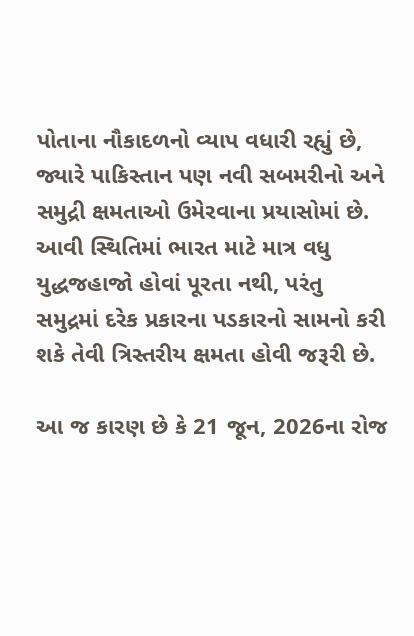પોતાના નૌકાદળનો વ્યાપ વધારી રહ્યું છે, જ્યારે પાકિસ્તાન પણ નવી સબમરીનો અને સમુદ્રી ક્ષમતાઓ ઉમેરવાના પ્રયાસોમાં છે. આવી સ્થિતિમાં ભારત માટે માત્ર વધુ યુદ્ધજહાજો હોવાં પૂરતા નથી, પરંતુ સમુદ્રમાં દરેક પ્રકારના પડકારનો સામનો કરી શકે તેવી ત્રિસ્તરીય ક્ષમતા હોવી જરૂરી છે.

આ જ કારણ છે કે 21 જૂન, 2026ના રોજ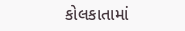કોલકાતામાં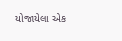યોજાયેલા એક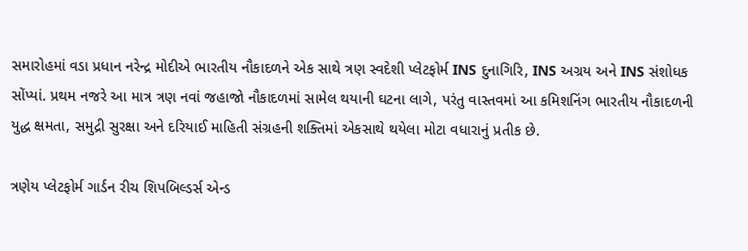સમારોહમાં વડા પ્રધાન નરેન્દ્ર મોદીએ ભારતીય નૌકાદળને એક સાથે ત્રણ સ્વદેશી પ્લેટફોર્મ INS દુનાગિરિ, INS અગ્રય અને INS સંશોધક સોંપ્યાં. પ્રથમ નજરે આ માત્ર ત્રણ નવાં જહાજો નૌકાદળમાં સામેલ થયાની ઘટના લાગે, પરંતુ વાસ્તવમાં આ કમિશનિંગ ભારતીય નૌકાદળની યુદ્ધ ક્ષમતા, સમુદ્રી સુરક્ષા અને દરિયાઈ માહિતી સંગ્રહની શક્તિમાં એકસાથે થયેલા મોટા વધારાનું પ્રતીક છે.

ત્રણેય પ્લેટફોર્મ ગાર્ડન રીચ શિપબિલ્ડર્સ એન્ડ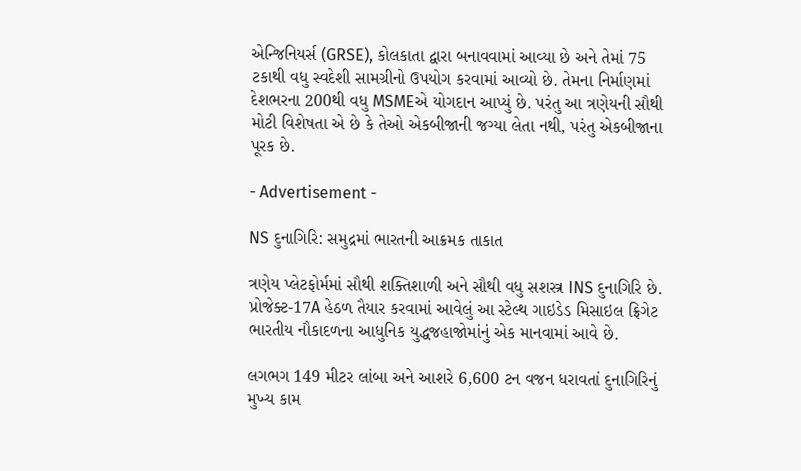એન્જિનિયર્સ (GRSE), કોલકાતા દ્વારા બનાવવામાં આવ્યા છે અને તેમાં 75 ટકાથી વધુ સ્વદેશી સામગ્રીનો ઉપયોગ કરવામાં આવ્યો છે. તેમના નિર્માણમાં દેશભરના 200થી વધુ MSMEએ યોગદાન આપ્યું છે. પરંતુ આ ત્રણેયની સૌથી મોટી વિશેષતા એ છે કે તેઓ એકબીજાની જગ્યા લેતા નથી, પરંતુ એકબીજાના પૂરક છે.

- Advertisement -

NS દુનાગિરિ: સમુદ્રમાં ભારતની આક્રમક તાકાત

ત્રણેય પ્લેટફોર્મમાં સૌથી શક્તિશાળી અને સૌથી વધુ સશસ્ત્ર INS દુનાગિરિ છે. પ્રોજેક્ટ-17A હેઠળ તૈયાર કરવામાં આવેલું આ સ્ટેલ્થ ગાઇડેડ મિસાઇલ ફ્રિગેટ ભારતીય નૌકાદળના આધુનિક યુદ્ધજહાજોમાંનું એક માનવામાં આવે છે.

લગભગ 149 મીટર લાંબા અને આશરે 6,600 ટન વજન ધરાવતાં દુનાગિરિનું મુખ્ય કામ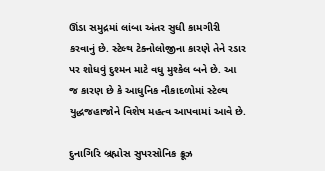ઊંડા સમુદ્રમાં લાંબા અંતર સુધી કામગીરી કરવાનું છે. સ્ટેલ્થ ટેક્નોલોજીના કારણે તેને રડાર પર શોધવું દુશ્મન માટે વધુ મુશ્કેલ બને છે. આ જ કારણ છે કે આધુનિક નૌકાદળોમાં સ્ટેલ્થ યુદ્ધજહાજોને વિશેષ મહત્વ આપવામાં આવે છે.

દુનાગિરિ બ્રહ્મોસ સુપરસોનિક ક્રૂઝ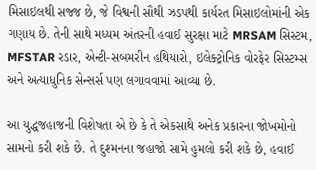મિસાઇલથી સજ્જ છે, જે વિશ્વની સૌથી ઝડપથી કાર્યરત મિસાઇલોમાંની એક ગણાય છે. તેની સાથે મધ્યમ અંતરની હવાઈ સુરક્ષા માટે MRSAM સિસ્ટમ, MFSTAR રડાર, એન્ટી-સબમરીન હથિયારો, ઇલેક્ટ્રોનિક વોરફેર સિસ્ટમ્સ અને અત્યાધુનિક સેન્સર્સ પણ લગાવવામાં આવ્યા છે.

આ યુદ્ધજહાજની વિશેષતા એ છે કે તે એકસાથે અનેક પ્રકારના જોખમોનો સામનો કરી શકે છે. તે દુશ્મનના જહાજો સામે હુમલો કરી શકે છે, હવાઈ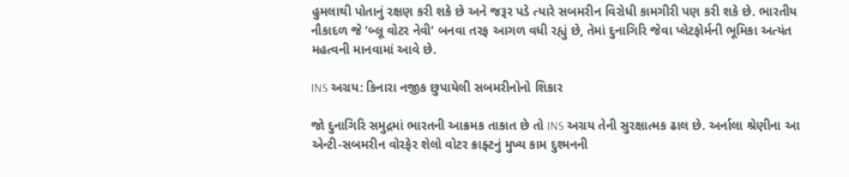હુમલાથી પોતાનું રક્ષણ કરી શકે છે અને જરૂર પડે ત્યારે સબમરીન વિરોધી કામગીરી પણ કરી શકે છે. ભારતીય નૌકાદળ જે ‘બ્લૂ વોટર નેવી’ બનવા તરફ આગળ વધી રહ્યું છે, તેમાં દુનાગિરિ જેવા પ્લેટફોર્મની ભૂમિકા અત્યંત મહત્વની માનવામાં આવે છે.

INS અગ્રય: કિનારા નજીક છુપાયેલી સબમરીનોનો શિકાર

જો દુનાગિરિ સમુદ્રમાં ભારતની આક્રમક તાકાત છે તો INS અગ્રય તેની સુરક્ષાત્મક ઢાલ છે. અર્નાલા શ્રેણીના આ એન્ટી-સબમરીન વોરફેર શેલો વોટર ક્રાફ્ટનું મુખ્ય કામ દુશ્મનની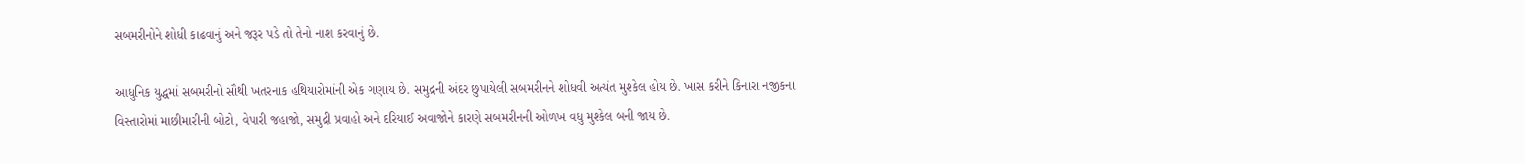સબમરીનોને શોધી કાઢવાનું અને જરૂર પડે તો તેનો નાશ કરવાનું છે.

આધુનિક યુદ્ધમાં સબમરીનો સૌથી ખતરનાક હથિયારોમાંની એક ગણાય છે. સમુદ્રની અંદર છુપાયેલી સબમરીનને શોધવી અત્યંત મુશ્કેલ હોય છે. ખાસ કરીને કિનારા નજીકના વિસ્તારોમાં માછીમારીની બોટો, વેપારી જહાજો, સમુદ્રી પ્રવાહો અને દરિયાઈ અવાજોને કારણે સબમરીનની ઓળખ વધુ મુશ્કેલ બની જાય છે.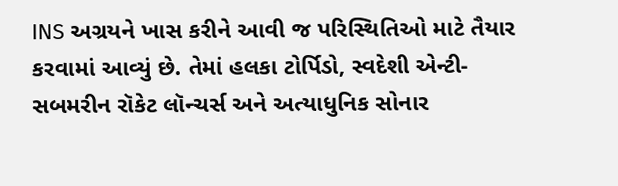INS અગ્રયને ખાસ કરીને આવી જ પરિસ્થિતિઓ માટે તૈયાર કરવામાં આવ્યું છે. તેમાં હલકા ટોર્પિડો, સ્વદેશી એન્ટી-સબમરીન રૉકેટ લૉન્ચર્સ અને અત્યાધુનિક સોનાર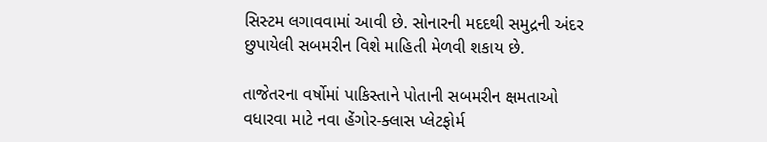સિસ્ટમ લગાવવામાં આવી છે. સોનારની મદદથી સમુદ્રની અંદર છુપાયેલી સબમરીન વિશે માહિતી મેળવી શકાય છે.

તાજેતરના વર્ષોમાં પાકિસ્તાને પોતાની સબમરીન ક્ષમતાઓ વધારવા માટે નવા હેંગોર-ક્લાસ પ્લેટફોર્મ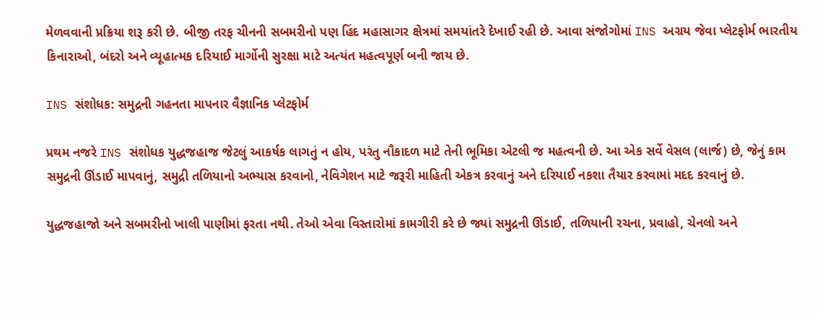મેળવવાની પ્રક્રિયા શરૂ કરી છે. બીજી તરફ ચીનની સબમરીનો પણ હિંદ મહાસાગર ક્ષેત્રમાં સમયાંતરે દેખાઈ રહી છે. આવા સંજોગોમાં INS અગ્રય જેવા પ્લેટફોર્મ ભારતીય કિનારાઓ, બંદરો અને વ્યૂહાત્મક દરિયાઈ માર્ગોની સુરક્ષા માટે અત્યંત મહત્વપૂર્ણ બની જાય છે.

INS સંશોધક: સમુદ્રની ગહનતા માપનાર વૈજ્ઞાનિક પ્લેટફોર્મ

પ્રથમ નજરે INS સંશોધક યુદ્ધજહાજ જેટલું આકર્ષક લાગતું ન હોય, પરંતુ નૌકાદળ માટે તેની ભૂમિકા એટલી જ મહત્વની છે. આ એક સર્વે વેસલ (લાર્જ) છે, જેનું કામ સમુદ્રની ઊંડાઈ માપવાનું, સમુદ્રી તળિયાનો અભ્યાસ કરવાનો, નેવિગેશન માટે જરૂરી માહિતી એકત્ર કરવાનું અને દરિયાઈ નકશા તૈયાર કરવામાં મદદ કરવાનું છે.

યુદ્ધજહાજો અને સબમરીનો ખાલી પાણીમાં ફરતા નથી. તેઓ એવા વિસ્તારોમાં કામગીરી કરે છે જ્યાં સમુદ્રની ઊંડાઈ, તળિયાની રચના, પ્રવાહો, ચેનલો અને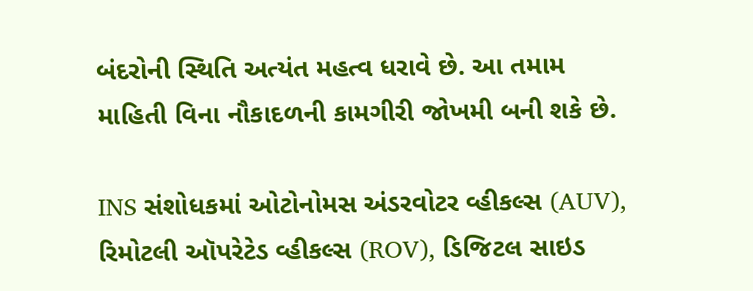બંદરોની સ્થિતિ અત્યંત મહત્વ ધરાવે છે. આ તમામ માહિતી વિના નૌકાદળની કામગીરી જોખમી બની શકે છે.

INS સંશોધકમાં ઓટોનોમસ અંડરવોટર વ્હીકલ્સ (AUV), રિમોટલી ઑપરેટેડ વ્હીકલ્સ (ROV), ડિજિટલ સાઇડ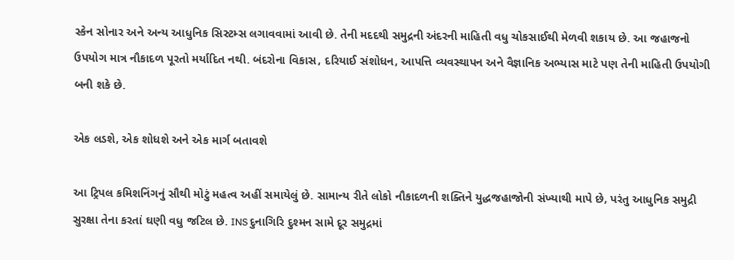સ્કેન સોનાર અને અન્ય આધુનિક સિસ્ટમ્સ લગાવવામાં આવી છે. તેની મદદથી સમુદ્રની અંદરની માહિતી વધુ ચોકસાઈથી મેળવી શકાય છે. આ જહાજનો ઉપયોગ માત્ર નૌકાદળ પૂરતો મર્યાદિત નથી. બંદરોના વિકાસ, દરિયાઈ સંશોધન, આપત્તિ વ્યવસ્થાપન અને વૈજ્ઞાનિક અભ્યાસ માટે પણ તેની માહિતી ઉપયોગી બની શકે છે.

એક લડશે, એક શોધશે અને એક માર્ગ બતાવશે

આ ટ્રિપલ કમિશનિંગનું સૌથી મોટું મહત્વ અહીં સમાયેલું છે. સામાન્ય રીતે લોકો નૌકાદળની શક્તિને યુદ્ધજહાજોની સંખ્યાથી માપે છે, પરંતુ આધુનિક સમુદ્રી સુરક્ષા તેના કરતાં ઘણી વધુ જટિલ છે. INS દુનાગિરિ દુશ્મન સામે દૂર સમુદ્રમાં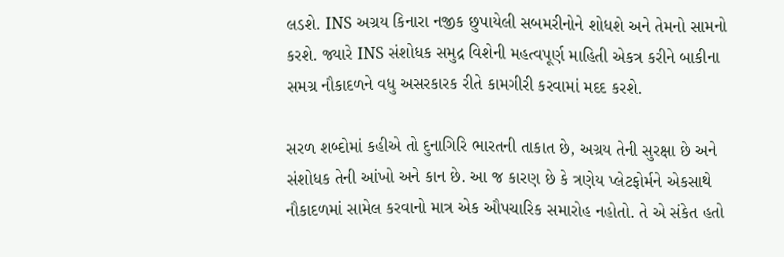લડશે. INS અગ્રય કિનારા નજીક છુપાયેલી સબમરીનોને શોધશે અને તેમનો સામનો કરશે. જ્યારે INS સંશોધક સમુદ્ર વિશેની મહત્વપૂર્ણ માહિતી એકત્ર કરીને બાકીના સમગ્ર નૌકાદળને વધુ અસરકારક રીતે કામગીરી કરવામાં મદદ કરશે.

સરળ શબ્દોમાં કહીએ તો દુનાગિરિ ભારતની તાકાત છે, અગ્રય તેની સુરક્ષા છે અને સંશોધક તેની આંખો અને કાન છે. આ જ કારણ છે કે ત્રણેય પ્લેટફોર્મને એકસાથે નૌકાદળમાં સામેલ કરવાનો માત્ર એક ઔપચારિક સમારોહ નહોતો. તે એ સંકેત હતો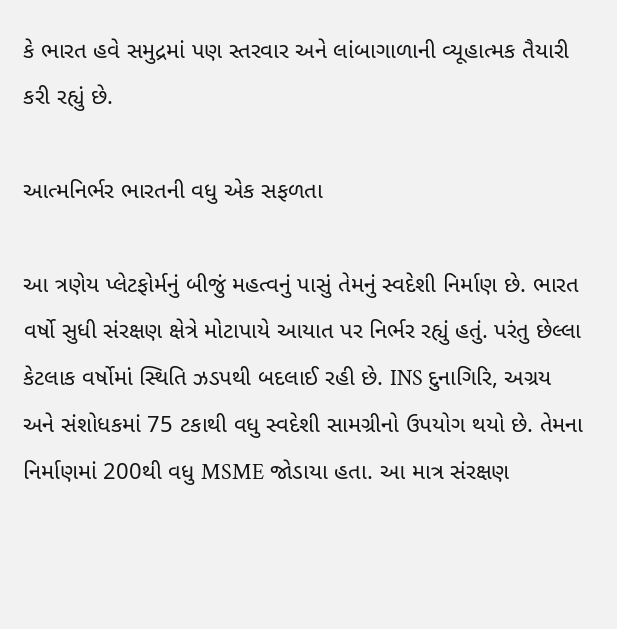કે ભારત હવે સમુદ્રમાં પણ સ્તરવાર અને લાંબાગાળાની વ્યૂહાત્મક તૈયારી કરી રહ્યું છે.

આત્મનિર્ભર ભારતની વધુ એક સફળતા

આ ત્રણેય પ્લેટફોર્મનું બીજું મહત્વનું પાસું તેમનું સ્વદેશી નિર્માણ છે. ભારત વર્ષો સુધી સંરક્ષણ ક્ષેત્રે મોટાપાયે આયાત પર નિર્ભર રહ્યું હતું. પરંતુ છેલ્લા કેટલાક વર્ષોમાં સ્થિતિ ઝડપથી બદલાઈ રહી છે. INS દુનાગિરિ, અગ્રય અને સંશોધકમાં 75 ટકાથી વધુ સ્વદેશી સામગ્રીનો ઉપયોગ થયો છે. તેમના નિર્માણમાં 200થી વધુ MSME જોડાયા હતા. આ માત્ર સંરક્ષણ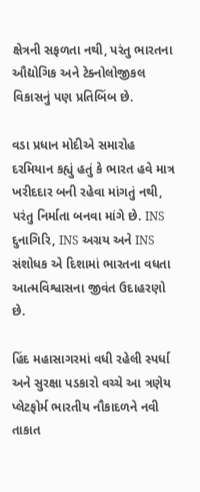ક્ષેત્રની સફળતા નથી, પરંતુ ભારતના ઔદ્યોગિક અને ટેક્નોલોજીકલ વિકાસનું પણ પ્રતિબિંબ છે.

વડા પ્રધાન મોદીએ સમારોહ દરમિયાન કહ્યું હતું કે ભારત હવે માત્ર ખરીદદાર બની રહેવા માંગતું નથી, પરંતુ નિર્માતા બનવા માંગે છે. INS દુનાગિરિ, INS અગ્રય અને INS સંશોધક એ દિશામાં ભારતના વધતા આત્મવિશ્વાસના જીવંત ઉદાહરણો છે.

હિંદ મહાસાગરમાં વધી રહેલી સ્પર્ધા અને સુરક્ષા પડકારો વચ્ચે આ ત્રણેય પ્લેટફોર્મ ભારતીય નૌકાદળને નવી તાકાત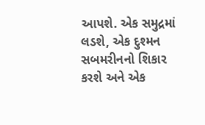આપશે. એક સમુદ્રમાં લડશે, એક દુશ્મન સબમરીનનો શિકાર કરશે અને એક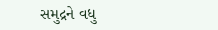સમુદ્રને વધુ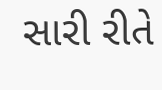સારી રીતે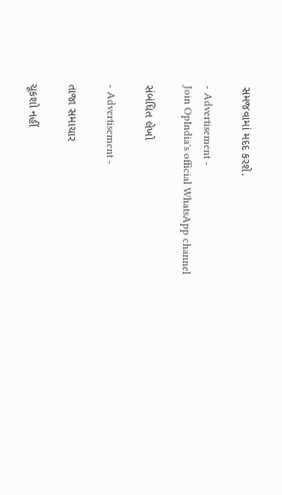સમજવામાં મદદ કરશે.

- Advertisement -
Join OpIndia's official WhatsApp channel

સંબંધિત લેખો

- Advertisement -

તાજા સમાચાર

ચૂકશો નહીં